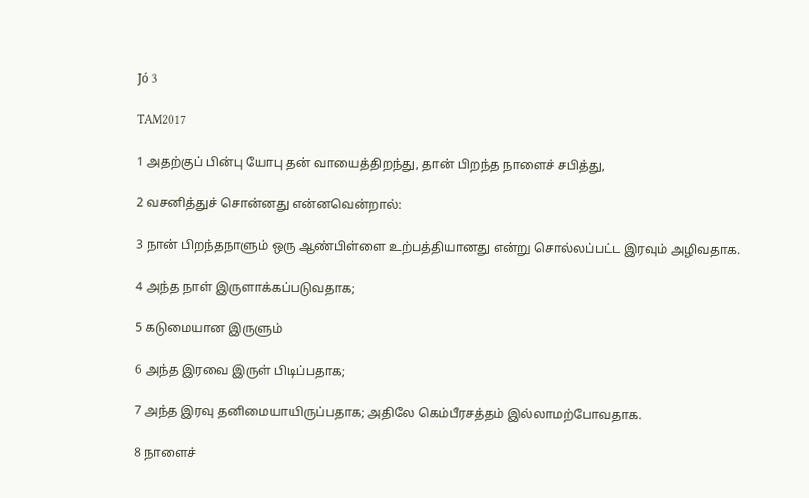Jó 3

TAM2017

1 அதற்குப் பின்பு யோபு தன் வாயைத்திறந்து, தான் பிறந்த நாளைச் சபித்து,

2 வசனித்துச் சொன்னது என்னவென்றால்:

3 நான் பிறந்தநாளும் ஒரு ஆண்பிள்ளை உற்பத்தியானது என்று சொல்லப்பட்ட இரவும் அழிவதாக.

4 அந்த நாள் இருளாக்கப்படுவதாக;

5 கடுமையான இருளும்

6 அந்த இரவை இருள் பிடிப்பதாக;

7 அந்த இரவு தனிமையாயிருப்பதாக; அதிலே கெம்பீரசத்தம் இல்லாமற்போவதாக.

8 நாளைச்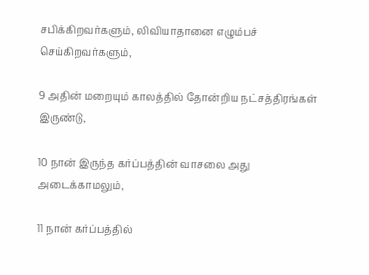சபிக்கிறவர்களும், லிவியாதானை எழும்பச் செய்கிறவர்களும்,

9 அதின் மறையும் காலத்தில் தோன்றிய நட்சத்திரங்கள் இருண்டு,

10 நான் இருந்த கர்ப்பத்தின் வாசலை அது அடைக்காமலும்,

11 நான் கர்ப்பத்தில்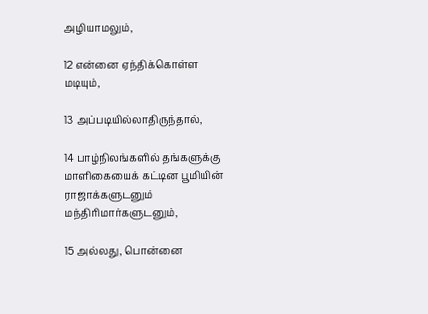அழியாமலும்,

12 என்னை ஏந்திக்கொள்ள மடியும்,

13 அப்படியில்லாதிருந்தால்,

14 பாழ்நிலங்களில் தங்களுக்கு மாளிகையைக் கட்டின பூமியின் ராஜாக்களுடனும் மந்திரிமார்களுடனும்,

15 அல்லது, பொன்னை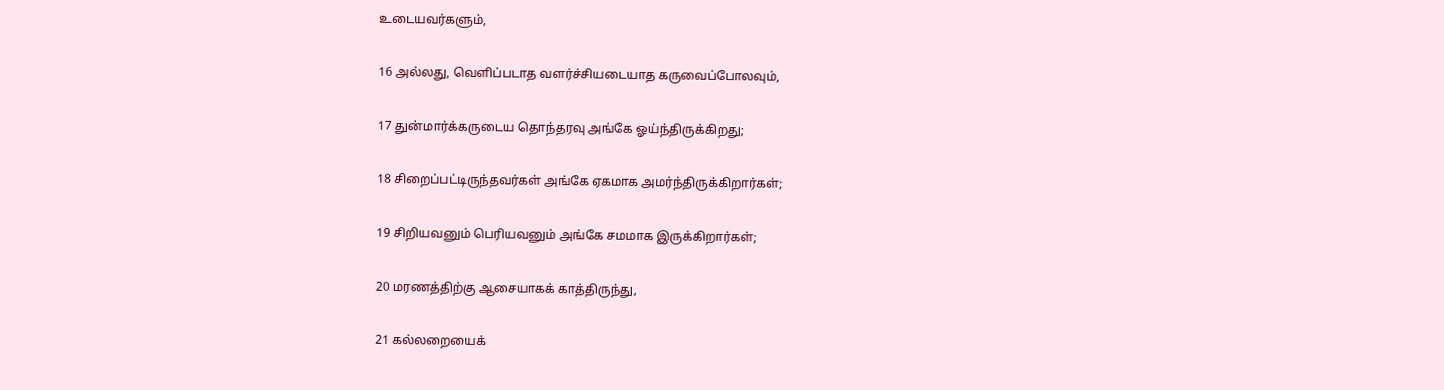உடையவர்களும்,

16 அல்லது, வெளிப்படாத வளர்ச்சியடையாத கருவைப்போலவும்,

17 துன்மார்க்கருடைய தொந்தரவு அங்கே ஓய்ந்திருக்கிறது;

18 சிறைப்பட்டிருந்தவர்கள் அங்கே ஏகமாக அமர்ந்திருக்கிறார்கள்;

19 சிறியவனும் பெரியவனும் அங்கே சமமாக இருக்கிறார்கள்;

20 மரணத்திற்கு ஆசையாகக் காத்திருந்து,

21 கல்லறையைக்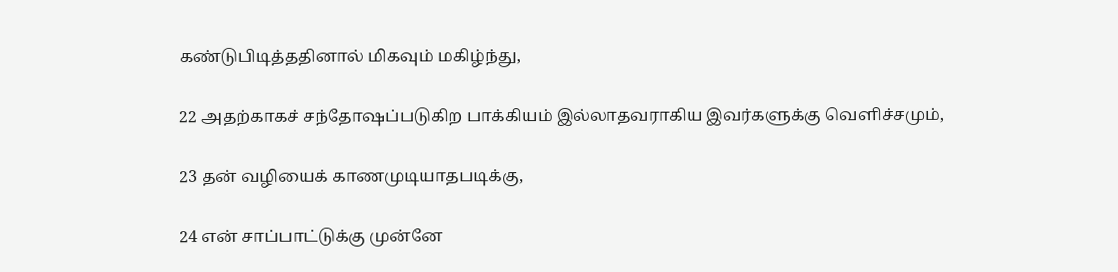கண்டுபிடித்ததினால் மிகவும் மகிழ்ந்து,

22 அதற்காகச் சந்தோஷப்படுகிற பாக்கியம் இல்லாதவராகிய இவர்களுக்கு வெளிச்சமும்,

23 தன் வழியைக் காணமுடியாதபடிக்கு,

24 என் சாப்பாட்டுக்கு முன்னே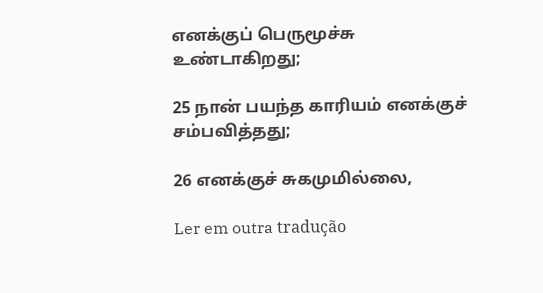எனக்குப் பெருமூச்சு உண்டாகிறது;

25 நான் பயந்த காரியம் எனக்குச் சம்பவித்தது;

26 எனக்குச் சுகமுமில்லை,

Ler em outra tradução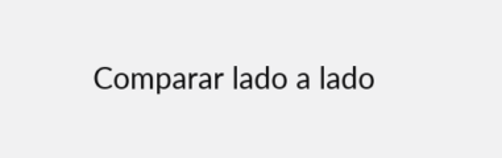Comparar lado a lado